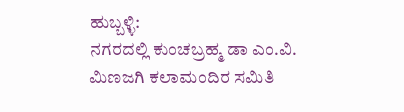ಹುಬ್ಬಳ್ಳಿ:
ನಗರದಲ್ಲಿ ಕುಂಚಬ್ರಹ್ಮ ಡಾ ಎಂ.ವಿ. ಮಿಣಜಗಿ ಕಲಾಮಂದಿರ ಸಮಿತಿ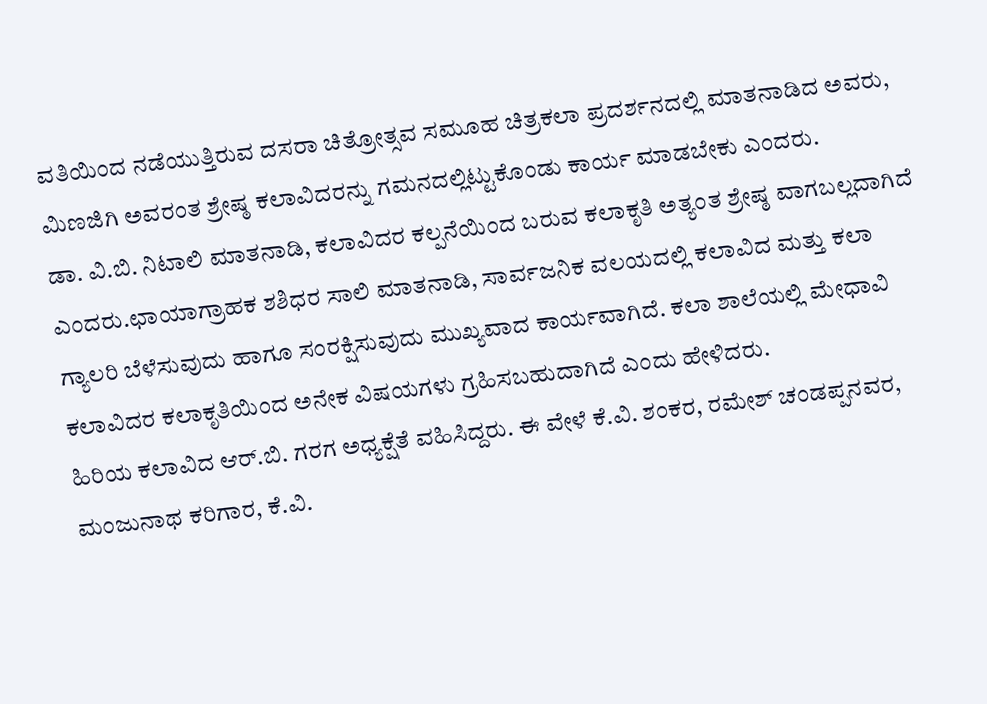ವತಿಯಿಂದ ನಡೆಯುತ್ತಿರುವ ದಸರಾ ಚಿತ್ರೋತ್ಸವ ಸಮೂಹ ಚಿತ್ರಕಲಾ ಪ್ರದರ್ಶನದಲ್ಲಿ ಮಾತನಾಡಿದ ಅವರು, ಮಿಣಜಿಗಿ ಅವರಂತ ಶ್ರೇಷ್ಠ ಕಲಾವಿದರನ್ನು ಗಮನದಲ್ಲಿಟ್ಟುಕೊಂಡು ಕಾರ್ಯ ಮಾಡಬೇಕು ಎಂದರು.
ಡಾ. ವಿ.ಬಿ. ನಿಟಾಲಿ ಮಾತನಾಡಿ, ಕಲಾವಿದರ ಕಲ್ಪನೆಯಿಂದ ಬರುವ ಕಲಾಕೃತಿ ಅತ್ಯಂತ ಶ್ರೇಷ್ಠ ವಾಗಬಲ್ಲದಾಗಿದೆ ಎಂದರು.ಛಾಯಾಗ್ರಾಹಕ ಶಶಿಧರ ಸಾಲಿ ಮಾತನಾಡಿ, ಸಾರ್ವಜನಿಕ ವಲಯದಲ್ಲಿ ಕಲಾವಿದ ಮತ್ತು ಕಲಾ ಗ್ಯಾಲರಿ ಬೆಳೆಸುವುದು ಹಾಗೂ ಸಂರಕ್ಷಿಸುವುದು ಮುಖ್ಯವಾದ ಕಾರ್ಯವಾಗಿದೆ. ಕಲಾ ಶಾಲೆಯಲ್ಲಿ ಮೇಧಾವಿ ಕಲಾವಿದರ ಕಲಾಕೃತಿಯಿಂದ ಅನೇಕ ವಿಷಯಗಳು ಗ್ರಹಿಸಬಹುದಾಗಿದೆ ಎಂದು ಹೇಳಿದರು.
ಹಿರಿಯ ಕಲಾವಿದ ಆರ್.ಬಿ. ಗರಗ ಅಧ್ಯಕ್ಷೆತೆ ವಹಿಸಿದ್ದರು. ಈ ವೇಳೆ ಕೆ.ವಿ. ಶಂಕರ, ರಮೇಶ್ ಚಂಡಪ್ಪನವರ, ಮಂಜುನಾಥ ಕರಿಗಾರ, ಕೆ.ವಿ.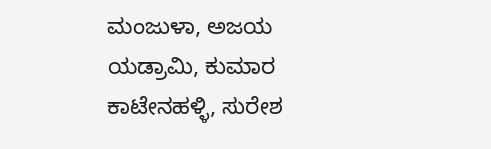ಮಂಜುಳಾ, ಅಜಯ ಯಡ್ರಾಮಿ, ಕುಮಾರ ಕಾಟೇನಹಳ್ಳಿ, ಸುರೇಶ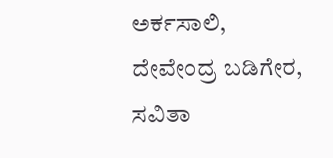ಅರ್ಕಸಾಲಿ, ದೇವೇಂದ್ರ ಬಡಿಗೇರ, ಸವಿತಾ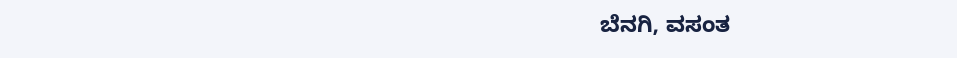ಬೆನಗಿ, ವಸಂತ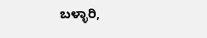ಬಳ್ಳಾರಿ,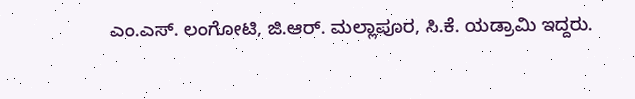ಎಂ.ಎಸ್. ಲಂಗೋಟಿ, ಜಿ.ಆರ್. ಮಲ್ಲಾಪೂರ, ಸಿ.ಕೆ. ಯಡ್ರಾಮಿ ಇದ್ದರು.